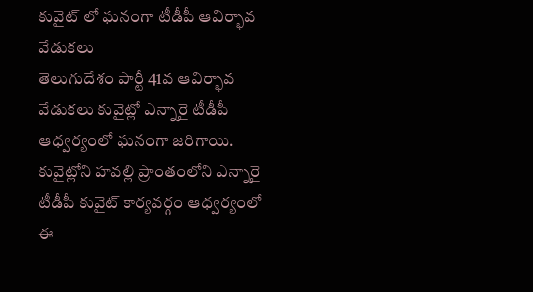కువైట్ లో ఘనంగా టీడీపీ ఆవిర్భావ వేడుకలు
తెలుగుదేశం పార్టీ 41వ ఆవిర్భావ వేడుకలు కువైట్లో ఎన్నారై టీడీపీ ఆధ్వర్యంలో ఘనంగా జరిగాయి. కువైట్లోని హవల్లి ప్రాంతంలోని ఎన్నారై టీడీపీ కువైట్ కార్యవర్గం ఆధ్వర్యంలో ఈ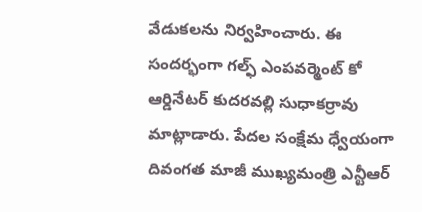వేడుకలను నిర్వహించారు. ఈ సందర్భంగా గల్ఫ్ ఎంపవర్మెంట్ కో ఆర్డినేటర్ కుదరవల్లి సుధాకర్రావు మాట్లాడారు. పేదల సంక్షేమ ధ్వేయంగా దివంగత మాజీ ముఖ్యమంత్రి ఎన్టీఆర్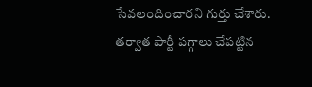సేవలందించారని గుర్తు చేశారు. తర్వాత పార్టీ పగ్గాలు చేపట్టిన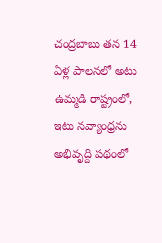చంద్రబాబు తన 14 ఏళ్ల పాలనలో అటు ఉమ్మడి రాష్ట్రంలో, ఇటు నవ్యాంధ్రను అభివృద్ది పథంలో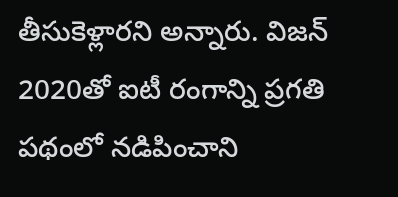తీసుకెళ్లారని అన్నారు. విజన్ 2020తో ఐటీ రంగాన్ని ప్రగతి పథంలో నడిపించాని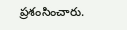ప్రశంసించారు.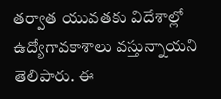తర్వాత యువతకు విదేశాల్లో ఉద్యోగావకాశాలు వస్తున్నాయని తెలిపారు. ఈ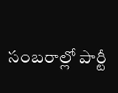సంబరాల్లో పార్టీ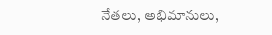నేతలు, అభిమానులు,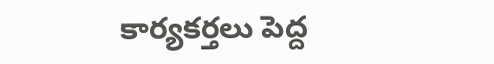కార్యకర్తలు పెద్ద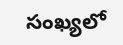సంఖ్యలో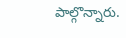పాల్గొన్నారు.